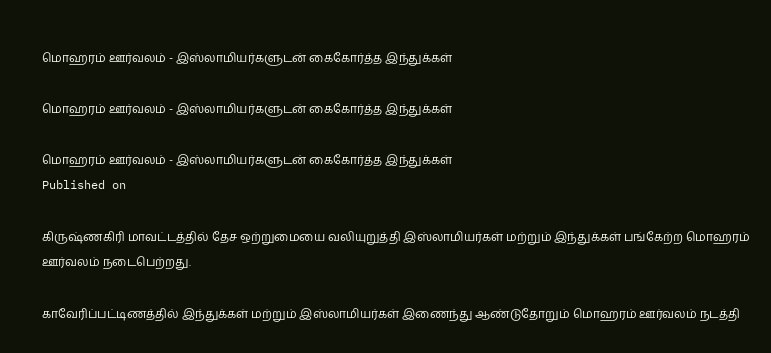மொஹரம் ஊர்வலம் - இஸ்லாமியர்களுடன் கைகோர்த்த இந்துக்கள்

மொஹரம் ஊர்வலம் - இஸ்லாமியர்களுடன் கைகோர்த்த இந்துக்கள்

மொஹரம் ஊர்வலம் - இஸ்லாமியர்களுடன் கைகோர்த்த இந்துக்கள்
Published on

கிருஷ்ணகிரி மாவட்டத்தில் தேச ஒற்றுமையை வலியுறுத்தி இஸ்லாமியர்கள் மற்றும் இந்துக்கள் பங்கேற்ற மொஹரம் ஊர்வலம் நடைபெற்றது.

காவேரிப்பட்டிணத்தில்‌ இந்துக்கள் மற்றும் இஸ்லாமியர்கள் இணைந்து ஆண்டுதோறும் மொஹரம் ஊர்வலம் நடத்தி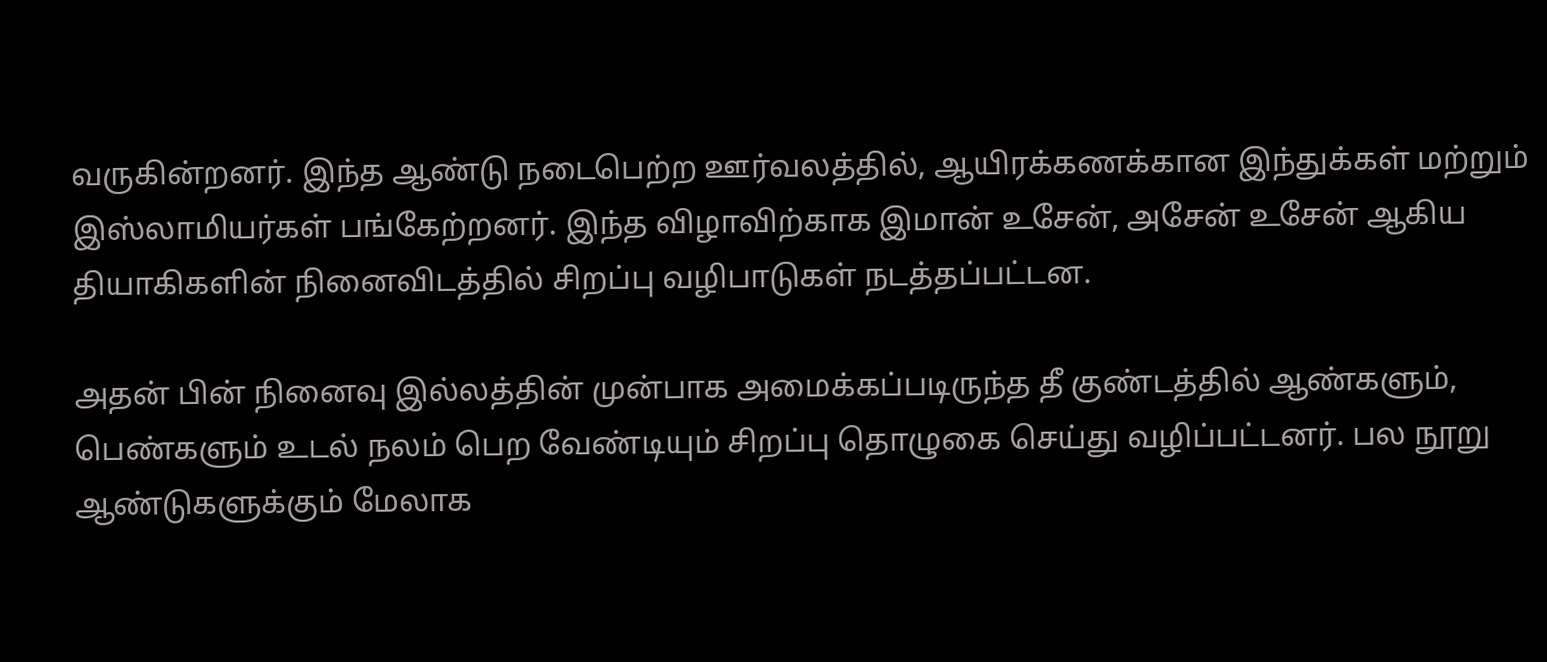வருகின்றனர். இந்த ஆண்டு நடைபெற்ற ஊர்வலத்தில், ஆயிரக்கணக்கான இந்துக்கள்‌ மற்றும் இஸ்லாமியர்கள் பங்கேற்றனர். இந்த விழாவிற்காக இமான் உசேன், அசேன் உசேன் ஆகி‌ய தியாகிகளின் நினைவிடத்தில் சிறப்பு வழிபாடுகள் நடத்தப்பட்டன.

அதன் பின் நினைவு இல்லத்தின் முன்பாக அமைக்கப்படிருந்த தீ குண்டத்தில் ஆண்களும், பெண்களும் உடல் நலம் பெற வேண்டியும் சிறப்பு தொழுகை செய்து வழிப்பட்டனர். பல நூறு ஆண்டுகளுக்கும் மேலாக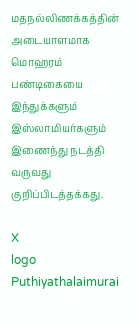மதநல்லிணக்கத்தின் அடையாளமாக மொஹரம் பண்டிகையை இந்துக்களும் இஸ்லாமியர்களும் இணைந்து நடத்தி வருவது குறிப்பிடத்தக்கது.

X
logo
Puthiyathalaimurai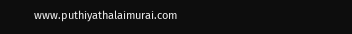www.puthiyathalaimurai.com